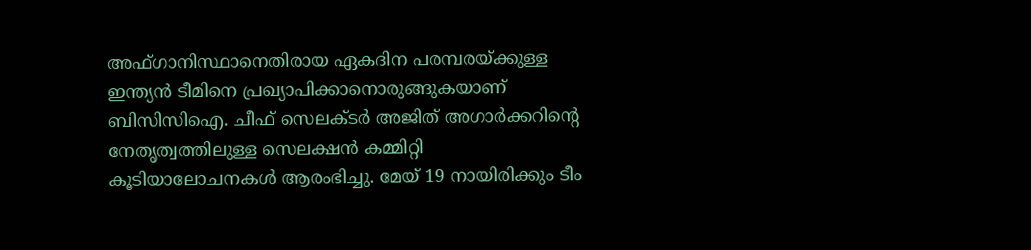അഫ്ഗാനിസ്ഥാനെതിരായ ഏകദിന പരമ്പരയ്ക്കുള്ള ഇന്ത്യൻ ടീമിനെ പ്രഖ്യാപിക്കാനൊരുങ്ങുകയാണ് ബിസിസിഐ. ചീഫ് സെലക്ടർ അജിത് അഗാർക്കറിന്റെ നേതൃത്വത്തിലുള്ള സെലക്ഷൻ കമ്മിറ്റി കൂടിയാലോചനകൾ ആരംഭിച്ചു. മേയ് 19 നായിരിക്കും ടീം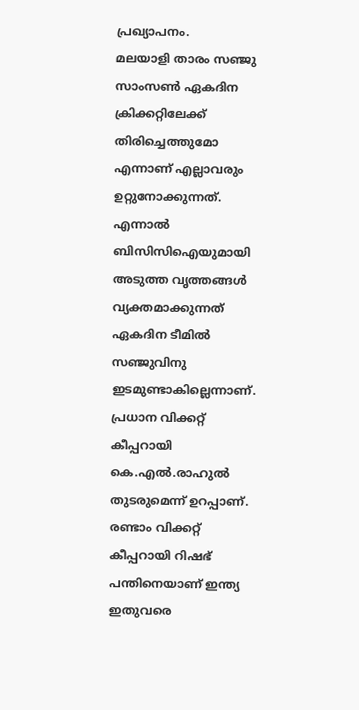പ്രഖ്യാപനം.
മലയാളി താരം സഞ്ജു സാംസൺ ഏകദിന ക്രിക്കറ്റിലേക്ക് തിരിച്ചെത്തുമോ എന്നാണ് എല്ലാവരും ഉറ്റുനോക്കുന്നത്. എന്നാൽ ബിസിസിഐയുമായി അടുത്ത വൃത്തങ്ങൾ വ്യക്തമാക്കുന്നത് ഏകദിന ടീമിൽ സഞ്ജുവിനു ഇടമുണ്ടാകില്ലെന്നാണ്.
പ്രധാന വിക്കറ്റ് കീപ്പറായി കെ.എൽ.രാഹുൽ തുടരുമെന്ന് ഉറപ്പാണ്. രണ്ടാം വിക്കറ്റ് കീപ്പറായി റിഷഭ് പന്തിനെയാണ് ഇന്ത്യ ഇതുവരെ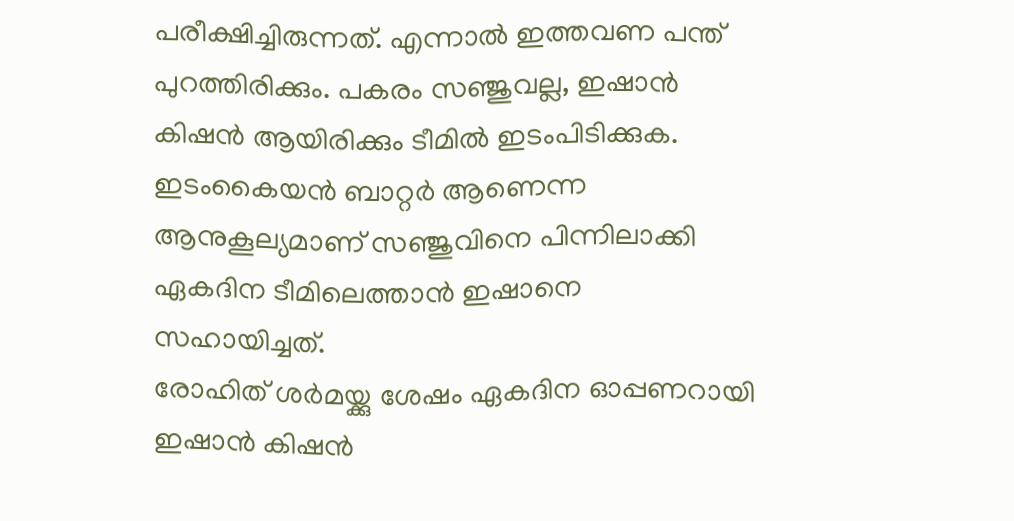പരീക്ഷിച്ചിരുന്നത്. എന്നാൽ ഇത്തവണ പന്ത് പുറത്തിരിക്കും. പകരം സഞ്ജുവല്ല, ഇഷാൻ കിഷൻ ആയിരിക്കും ടീമിൽ ഇടംപിടിക്കുക. ഇടംകൈയൻ ബാറ്റർ ആണെന്ന ആനുകൂല്യമാണ് സഞ്ജുവിനെ പിന്നിലാക്കി ഏകദിന ടീമിലെത്താൻ ഇഷാനെ സഹായിച്ചത്.
രോഹിത് ശർമയ്ക്കു ശേഷം ഏകദിന ഓപ്പണറായി ഇഷാൻ കിഷൻ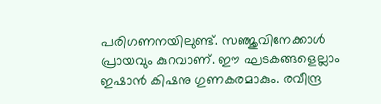പരിഗണനയിലുണ്ട്. സഞ്ജുവിനേക്കാൾ പ്രായവും കുറവാണ്. ഈ ഘടകങ്ങളെല്ലാം ഇഷാൻ കിഷനു ഗുണകരമാകും. രവീന്ദ്ര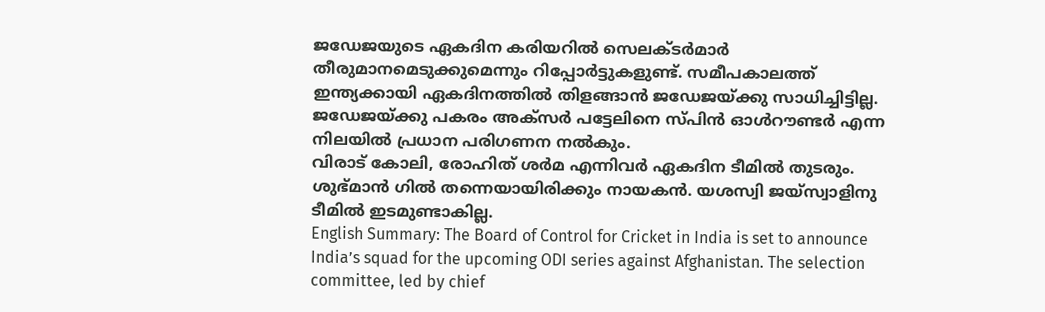ജഡേജയുടെ ഏകദിന കരിയറിൽ സെലക്ടർമാർ തീരുമാനമെടുക്കുമെന്നും റിപ്പോർട്ടുകളുണ്ട്. സമീപകാലത്ത് ഇന്ത്യക്കായി ഏകദിനത്തിൽ തിളങ്ങാൻ ജഡേജയ്ക്കു സാധിച്ചിട്ടില്ല. ജഡേജയ്ക്കു പകരം അക്സർ പട്ടേലിനെ സ്പിൻ ഓൾറൗണ്ടർ എന്ന നിലയിൽ പ്രധാന പരിഗണന നൽകും.
വിരാട് കോലി, രോഹിത് ശർമ എന്നിവർ ഏകദിന ടീമിൽ തുടരും. ശുഭ്മാൻ ഗിൽ തന്നെയായിരിക്കും നായകൻ. യശസ്വി ജയ്സ്വാളിനു ടീമിൽ ഇടമുണ്ടാകില്ല.
English Summary: The Board of Control for Cricket in India is set to announce India’s squad for the upcoming ODI series against Afghanistan. The selection committee, led by chief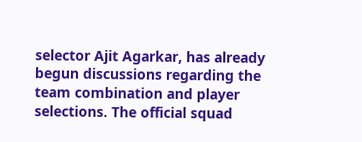selector Ajit Agarkar, has already begun discussions regarding the team combination and player selections. The official squad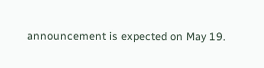announcement is expected on May 19.